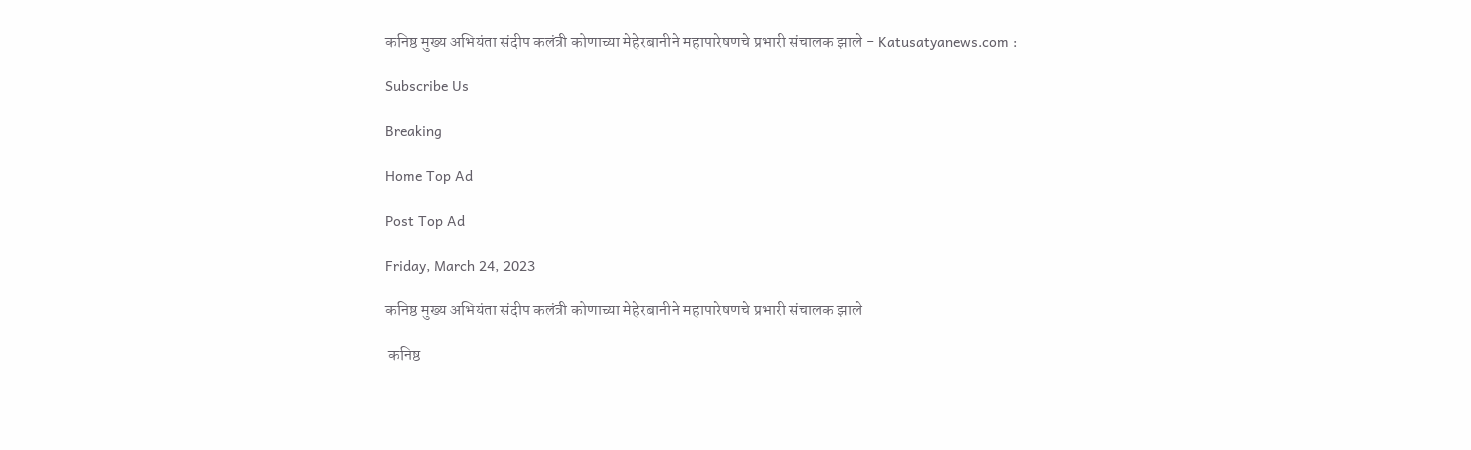कनिष्ठ मुख्य अभियंता संदीप कलंत्री कोणाच्या मेहेरबानीने महापारेषणचे प्रभारी संचालक झाले - Katusatyanews.com :

Subscribe Us

Breaking

Home Top Ad

Post Top Ad

Friday, March 24, 2023

कनिष्ठ मुख्य अभियंता संदीप कलंत्री कोणाच्या मेहेरबानीने महापारेषणचे प्रभारी संचालक झाले

 कनिष्ठ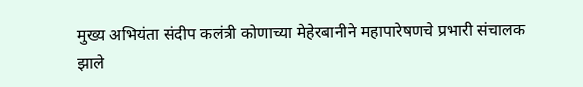मुख्य अभियंता संदीप कलंत्री कोणाच्या मेहेरबानीने महापारेषणचे प्रभारी संचालक झाले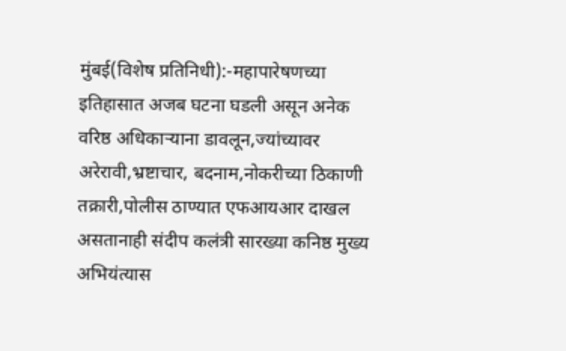मुंबई(विशेष प्रतिनिधी):-महापारेषणच्या इतिहासात अजब घटना घडली असून अनेक वरिष्ठ अधिकाऱ्याना डावलून,ज्यांच्यावर अरेरावी,भ्रष्टाचार, बदनाम,नोकरीच्या ठिकाणी तक्रारी,पोलीस ठाण्यात एफआयआर दाखल असतानाही संदीप कलंत्री सारख्या कनिष्ठ मुख्य अभियंत्यास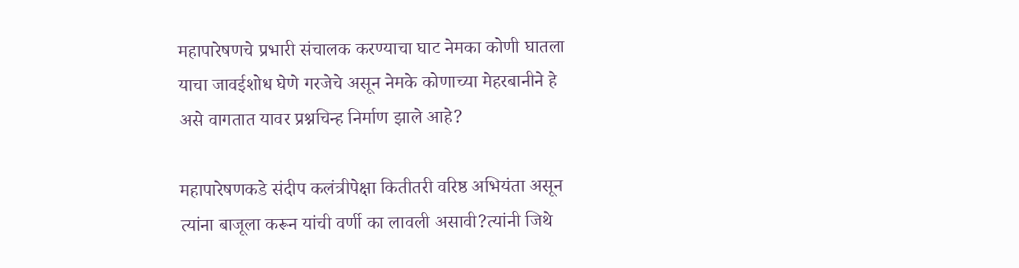महापारेषणचे प्रभारी संचालक करण्याचा घाट नेमका कोणी घातला याचा जावईशोध घेणे गरजेचे असून नेमके कोणाच्या मेहरबानीने हे असे वागतात यावर प्रश्नचिन्ह निर्माण झाले आहे?

महापारेषणकडे संदीप कलंत्रीपेक्षा कितीतरी वरिष्ठ अभियंता असून त्यांना बाजूला करून यांची वर्णी का लावली असावी?त्यांनी जिथे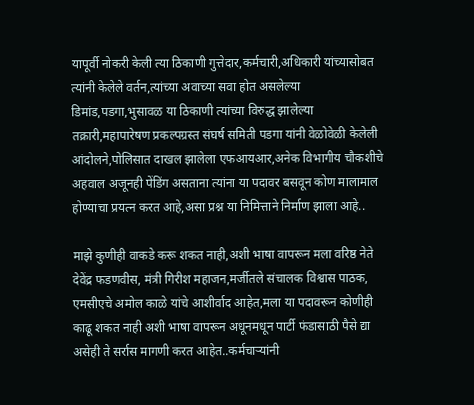यापूर्वी नोकरी केली त्या ठिकाणी गुत्तेदार,कर्मचारी,अधिकारी यांच्यासोबत त्यांनी केलेले वर्तन,त्यांच्या अवाच्या सवा होत असलेल्या डिमांड,पडगा,भुसावळ या ठिकाणी त्यांच्या विरुद्ध झालेल्या तक्रारी,महापारेषण प्रकल्पग्रस्त संघर्ष समिती पडगा यांनी वेळोवेळी केलेली आंदोलने,पोलिसात दाखल झालेला एफआयआर,अनेक विभागीय चौकशीचे अहवाल अजूनही पेंडिंग असताना त्यांना या पदावर बसवून कोण मालामाल होण्याचा प्रयत्न करत आहे,असा प्रश्न या निमित्ताने निर्माण झाला आहे..

माझे कुणीही वाकडे करू शकत नाही,अशी भाषा वापरून मला वरिष्ठ नेते देवेंद्र फडणवीस, मंत्री गिरीश महाजन,मर्जीतले संचालक विश्वास पाठक, एमसीएचे अमोल काळे यांचे आशीर्वाद आहेत,मला या पदावरून कोणीही काढू शकत नाही अशी भाषा वापरून अधूनमधून पार्टी फंडासाठी पैसे द्या असेही ते सर्रास मागणी करत आहेत..कर्मचाऱ्यांनी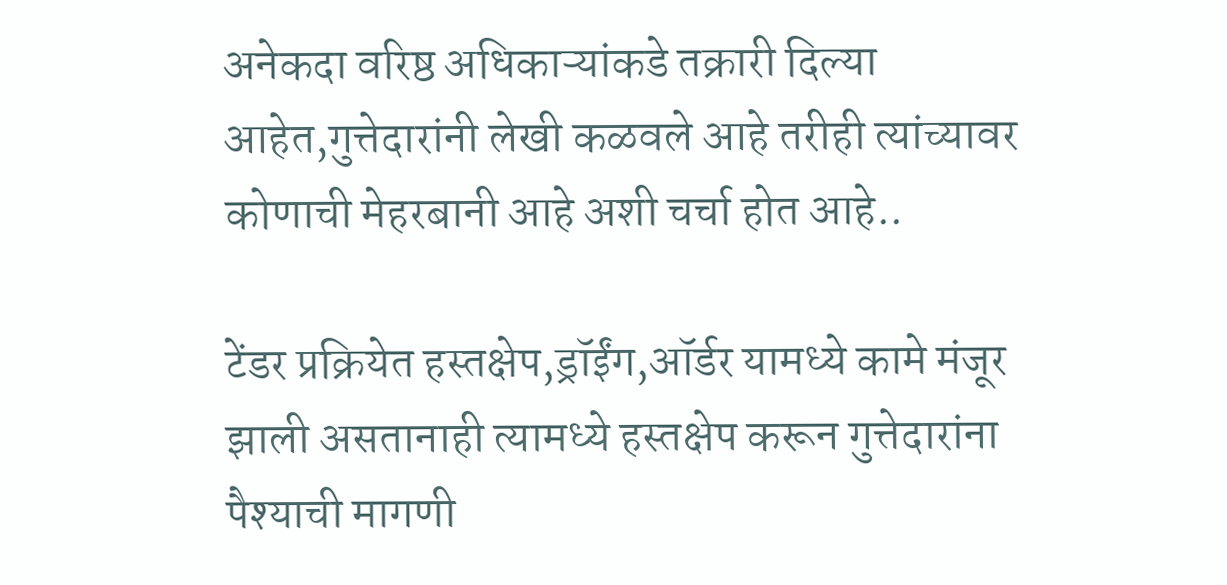अनेकदा वरिष्ठ अधिकाऱ्यांकडे तक्रारी दिल्या आहेत,गुत्तेदारांनी लेखी कळवले आहे तरीही त्यांच्यावर कोणाची मेहरबानी आहे अशी चर्चा होत आहे..

टेंडर प्रक्रियेत हस्तक्षेप,ड्रॉईंग,ऑर्डर यामध्ये कामे मंजूर झाली असतानाही त्यामध्ये हस्तक्षेप करून गुत्तेदारांना पैश्याची मागणी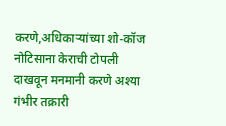करणे,अधिकाऱ्यांच्या शो-कॉज नोटिसाना केराची टोपली दाखवून मनमानी करणे अश्या गंभीर तक्रारी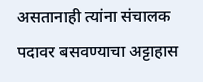असतानाही त्यांना संचालक पदावर बसवण्याचा अट्टाहास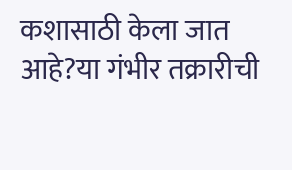कशासाठी केला जात आहे?या गंभीर तक्रारीची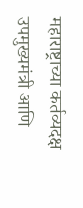महाराष्ट्राच्या कर्तव्यदक्ष उपमुख्यमंत्री आणि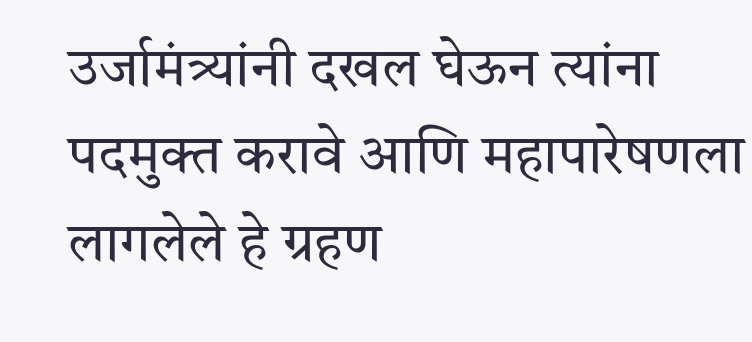उर्जामंत्र्यांनी दखल घेऊन त्यांना पदमुक्त करावे आणि महापारेषणला लागलेले हे ग्रहण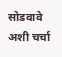सोडवावे अशी चर्चा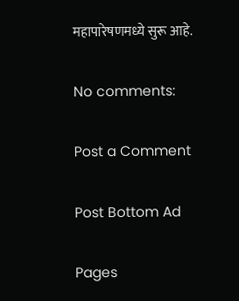महापारेषणमध्ये सुरू आहे.

No comments:

Post a Comment

Post Bottom Ad

Pages